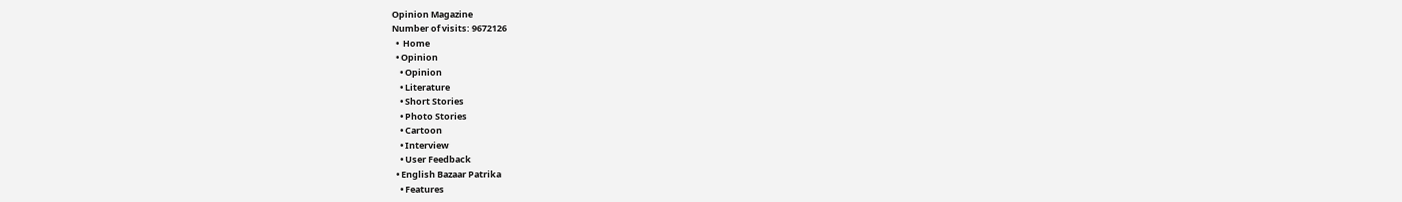Opinion Magazine
Number of visits: 9672126
  •  Home
  • Opinion
    • Opinion
    • Literature
    • Short Stories
    • Photo Stories
    • Cartoon
    • Interview
    • User Feedback
  • English Bazaar Patrika
    • Features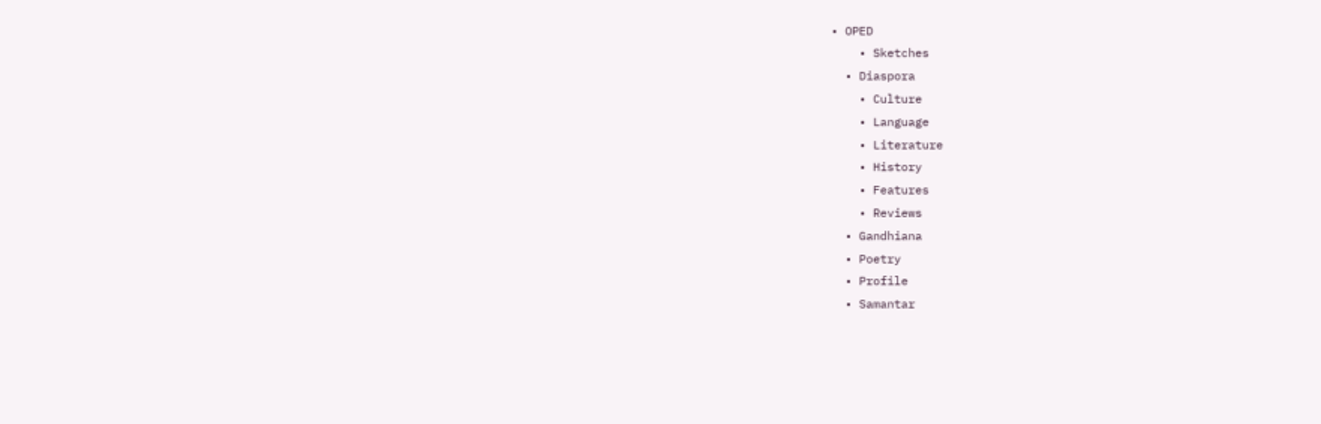• OPED
    • Sketches
  • Diaspora
    • Culture
    • Language
    • Literature
    • History
    • Features
    • Reviews
  • Gandhiana
  • Poetry
  • Profile
  • Samantar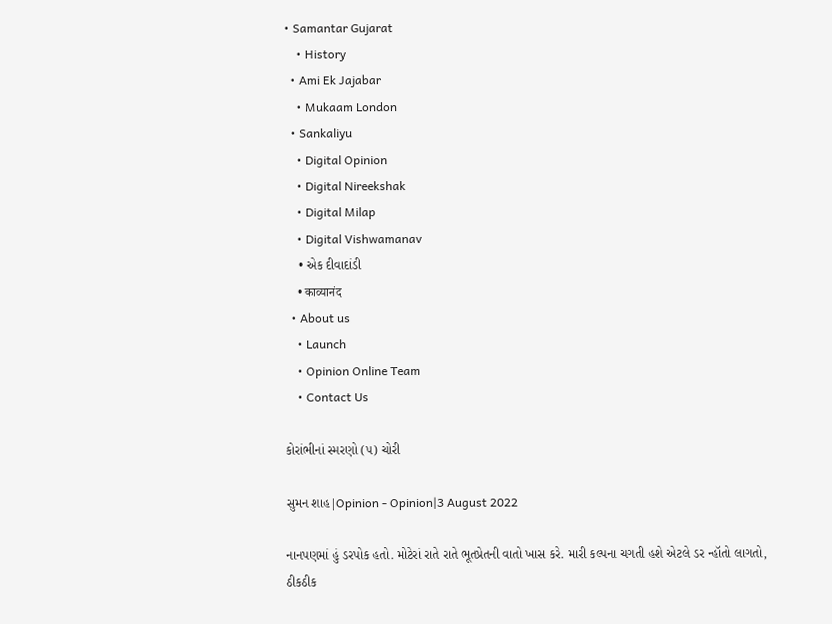• Samantar Gujarat
    • History
  • Ami Ek Jajabar
    • Mukaam London
  • Sankaliyu
    • Digital Opinion
    • Digital Nireekshak
    • Digital Milap
    • Digital Vishwamanav
    • એક દીવાદાંડી
    • काव्यानंद
  • About us
    • Launch
    • Opinion Online Team
    • Contact Us

કોરાંભીનાં સ્મરણો (૫) ચોરી

સુમન શાહ|Opinion - Opinion|3 August 2022

નાનપણમાં હું ડરપોક હતો. મોટેરાં રાતે રાતે ભૂતપ્રેતની વાતો ખાસ કરે. મારી કલ્પના ચગતી હશે એટલે ડર ન્હૉતો લાગતો, ઠીકઠીક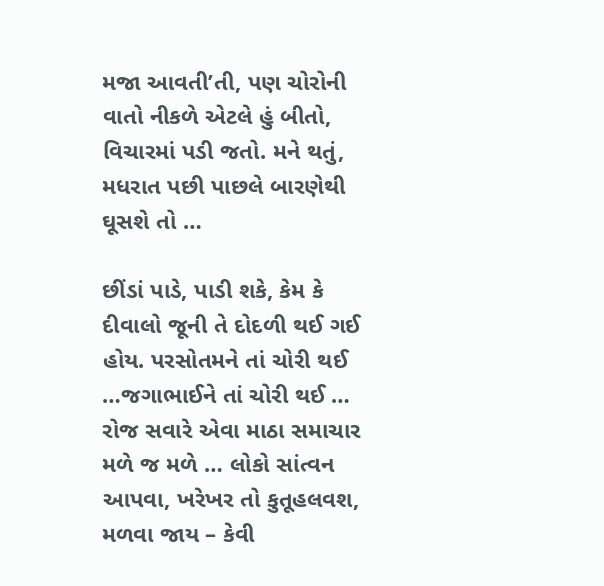મજા આવતી’તી, પણ ચોરોની વાતો નીકળે એટલે હું બીતો, વિચારમાં પડી જતો. મને થતું, મધરાત પછી પાછલે બારણેથી ઘૂસશે તો …

છીંડાં પાડે, પાડી શકે, કેમ કે દીવાલો જૂની તે દોદળી થઈ ગઈ હોય. પરસોતમને તાં ચોરી થઈ …જગાભાઈને તાં ચોરી થઈ … રોજ સવારે એવા માઠા સમાચાર મળે જ મળે … લોકો સાંત્વન આપવા, ખરેખર તો કુતૂહલવશ, મળવા જાય – કેવી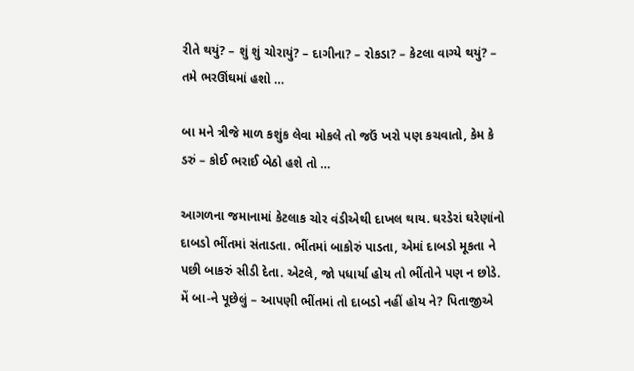રીતે થયું? – શું શું ચોરાયું? – દાગીના? – રોકડા? – કેટલા વાગ્યે થયું? – તમે ભરઊંઘમાં હશો …

બા મને ત્રીજે માળ કશુંક લેવા મોકલે તો જઉં ખરો પણ કચવાતો, કેમ કે ડરું – કોઈ ભરાઈ બેઠો હશે તો …

આગળના જમાનામાં કેટલાક ચોર વંડીએથી દાખલ થાય. ઘરડેરાં ઘરેણાંનો દાબડો ભીંતમાં સંતાડતા. ભીંતમાં બાકોરું પાડતા, એમાં દાબડો મૂકતા ને પછી બાકરું સીડી દેતા. એટલે, જો પધાર્યા હોય તો ભીંતોને પણ ન છોડે. મેં બા-ને પૂછેલું – આપણી ભીંતમાં તો દાબડો નહીં હોય ને? પિતાજીએ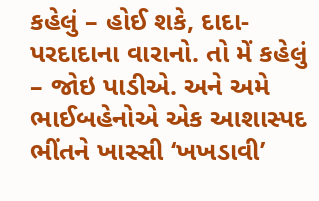કહેલું – હોઈ શકે, દાદા-પરદાદાના વારાનો. તો મેં કહેલું – જોઇ પાડીએ. અને અમે ભાઈબહેનોએ એક આશાસ્પદ ભીંતને ખાસ્સી ‘ખખડાવી’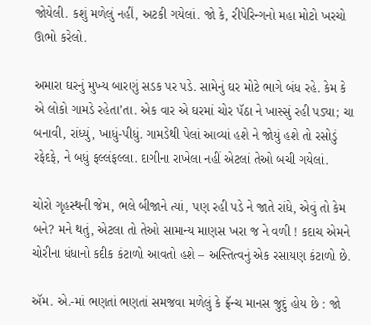જોયેલી. કશું મળેલું નહીં, અટકી ગયેલાં. જો કે, રીપેરિન્ગનો મહા મોટો ખરચો ઊભો કરેલો.

અમારા ઘરનું મુખ્ય બારણું સડક પર પડે. સામેનું ઘર મોટે ભાગે બંધ રહે. કેમ કે એ લોકો ગામડે રહેતા’તા. એક વાર એ ઘરમાં ચોર પૅઠા ને ખાસ્સું રહી પડ્યા; ચા બનાવી, રાંધ્યું, ખાધું-પીધું. ગામડેથી પેલાં આવ્યાં હશે ને જોયું હશે તો રસોડું રફેદફે, ને બધું ફલ્લંફલ્લા. દાગીના રાખેલા નહીં એટલાં તેઓ બચી ગયેલાં.

ચોરો ગૃહસ્થની જેમ, ભલે બીજાને ત્યાં, પણ રહી પડે ને જાતે રાંધે, એવું તો કેમ બને? મને થતું, એટલા તો તેઓ સામાન્ય માણસ ખરા જ ને વળી ! કદાચ એમને ચોરીના ધંધાનો કદીક કંટાળો આવતો હશે – અસ્તિત્વનું એક રસાયણ કંટાળો છે.

ઍમ. એ.-માં ભણતાં ભણતાં સમજવા મળેલું કે ફ્રૅન્ચ માનસ જુદું હોય છે : જો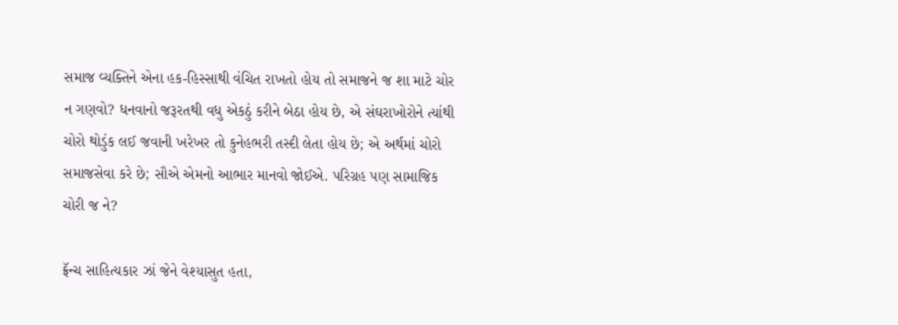સમાજ વ્યક્તિને એના હક-હિસ્સાથી વંચિત રાખતો હોય તો સમાજને જ શા માટે ચોર ન ગણવો? ધનવાનો જરૂરતથી વધુ એકઠું કરીને બેઠા હોય છે, એ સંઘરાખોરોને ત્યાંથી ચોરો થોડુંક લઈ જવાની ખરેખર તો કુનેહભરી તસ્દી લેતા હોય છે; એ અર્થમાં ચોરો સમાજસેવા કરે છે; સૌએ એમનો આભાર માનવો જોઈએ. પરિગ્રહ પણ સામાજિક ચોરી જ ને?

ફ્રૅન્ચ સાહિત્યકાર ઝાં જેને વેશ્યાસુત હતા,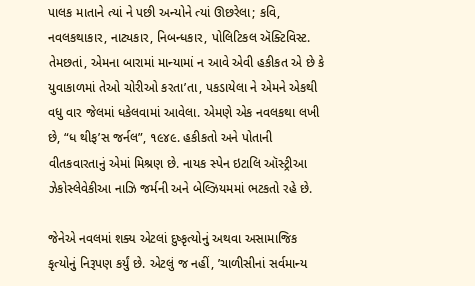પાલક માતાને ત્યાં ને પછી અન્યોને ત્યાં ઊછરેલા; કવિ, નવલકથાકાર, નાટ્યકાર, નિબન્ધકાર, પોલિટિકલ ઍક્ટિવિસ્ટ. તેમછતાં, એમના બારામાં માન્યામાં ન આવે એવી હકીકત એ છે કે યુવાકાળમાં તેઓ ચોરીઓ કરતા’તા, પકડાયેલા ને એમને એકથી વધુ વાર જેલમાં ધકેલવામાં આવેલા. એમણે એક નવલકથા લખી છે, “ધ થીફ’સ જર્નલ”, ૧૯૪૯. હકીકતો અને પોતાની વીતકવારતાનું એમાં મિશ્રણ છે. નાયક સ્પેન ઇટાલિ ઑસ્ટ્રીઆ ઝેકોસ્લેવેકીઆ નાઝિ જર્મની અને બેલ્ઝિયમમાં ભટકતો રહે છે.

જેનેએ નવલમાં શક્ય એટલાં દુષ્કૃત્યોનું અથવા અસામાજિક કૃત્યોનું નિરૂપણ કર્યું છે. એટલું જ નહીં, ’ચાળીસીનાં સર્વમાન્ય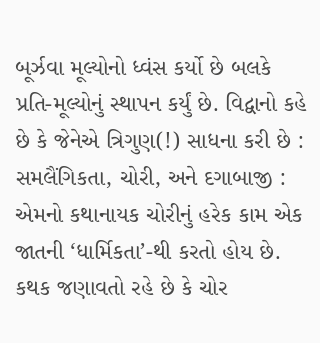બૂર્ઝવા મૂલ્યોનો ધ્વંસ કર્યો છે બલકે પ્રતિ-મૂલ્યોનું સ્થાપન કર્યું છે. વિદ્વાનો કહે છે કે જેનેએ ત્રિગુણ(!) સાધના કરી છે : સમલૈંગિકતા, ચોરી, અને દગાબાજી : એમનો કથાનાયક ચોરીનું હરેક કામ એક જાતની ‘ધાર્મિકતા’-થી કરતો હોય છે. કથક જણાવતો રહે છે કે ચોર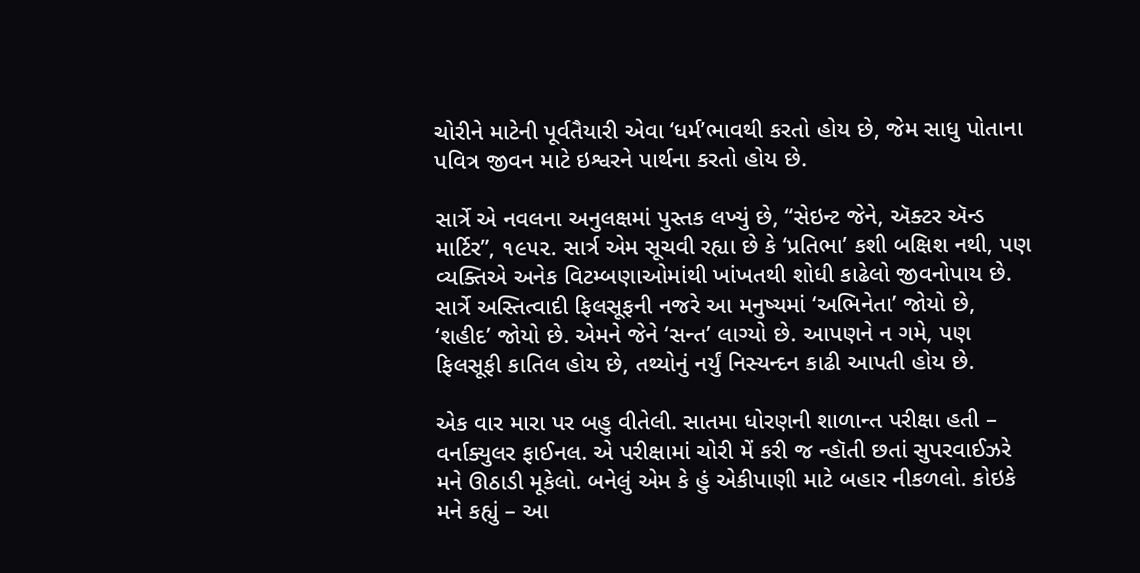ચોરીને માટેની પૂર્વતૈયારી એવા ‘ધર્મ’ભાવથી કરતો હોય છે, જેમ સાધુ પોતાના પવિત્ર જીવન માટે ઇશ્વરને પાર્થના કરતો હોય છે.

સાર્ત્રે એ નવલના અનુલક્ષમાં પુસ્તક લખ્યું છે, “સેઇન્ટ જેને, ઍક્ટર ઍન્ડ માર્ટિર”, ૧૯૫૨. સાર્ત્ર એમ સૂચવી રહ્યા છે કે ‘પ્રતિભા’ કશી બક્ષિશ નથી, પણ વ્યક્તિએ અનેક વિટમ્બણાઓમાંથી ખાંખતથી શોધી કાઢેલો જીવનોપાય છે. સાર્ત્રે અસ્તિત્વાદી ફિલસૂફની નજરે આ મનુષ્યમાં ‘અભિનેતા’ જોયો છે, ‘શહીદ’ જોયો છે. એમને જેને ‘સન્ત’ લાગ્યો છે. આપણને ન ગમે, પણ ફિલસૂફી કાતિલ હોય છે, તથ્યોનું નર્યું નિસ્યન્દન કાઢી આપતી હોય છે.

એક વાર મારા પર બહુ વીતેલી. સાતમા ધોરણની શાળાન્ત પરીક્ષા હતી – વર્નાક્યુલર ફાઈનલ. એ પરીક્ષામાં ચોરી મેં કરી જ ન્હૉતી છતાં સુપરવાઈઝરે મને ઊઠાડી મૂકેલો. બનેલું એમ કે હું એકીપાણી માટે બહાર નીકળલો. કોઇકે મને કહ્યું – આ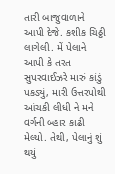તારી બાજુવાળાને આપી દેજે. કશીક ચિઠ્ઠી લાગેલી. મેં પેલાને આપી કે તરત સુપરવાઈઝરે મારું કાંડું પકડ્યું, મારી ઉત્તરપોથી આંચકી લીધી ને મને વર્ગની બ્હાર કાઢી મેલ્યો. તેથી, પેલાનું શું થયું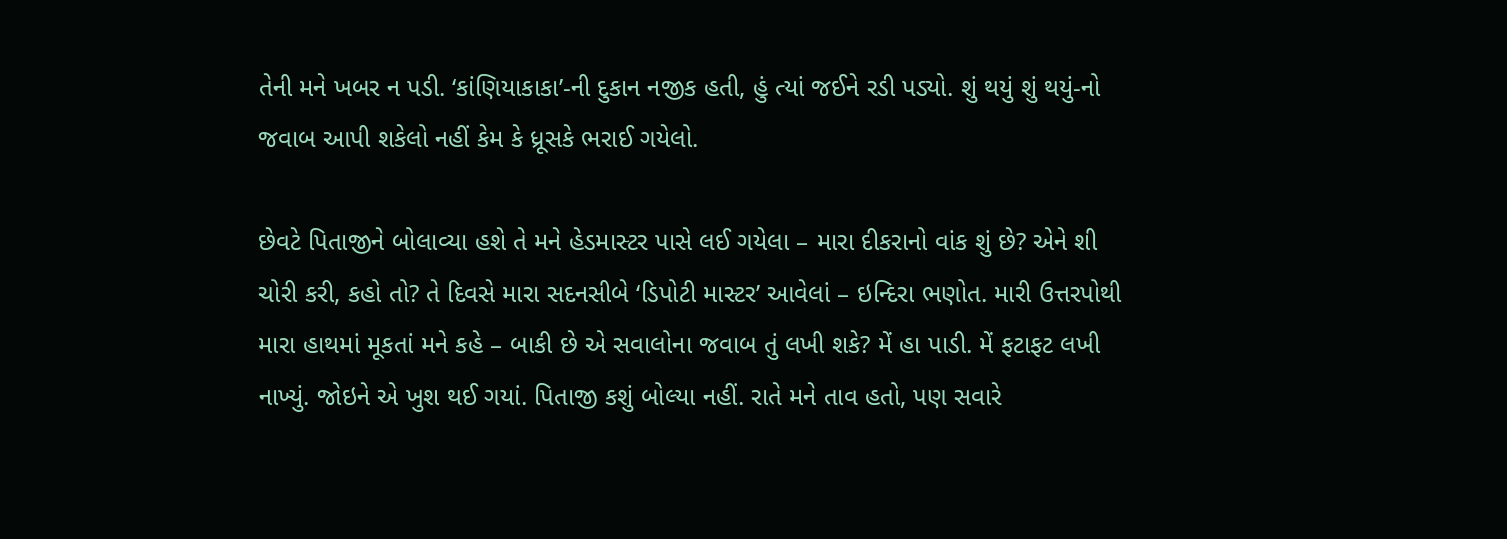તેની મને ખબર ન પડી. ‘કાંણિયાકાકા’-ની દુકાન નજીક હતી, હું ત્યાં જઈને રડી પડ્યો. શું થયું શું થયું-નો જવાબ આપી શકેલો નહીં કેમ કે ધ્રૂસકે ભરાઈ ગયેલો.

છેવટે પિતાજીને બોલાવ્યા હશે તે મને હેડમાસ્ટર પાસે લઈ ગયેલા – મારા દીકરાનો વાંક શું છે? એને શી ચોરી કરી, કહો તો? તે દિવસે મારા સદનસીબે ‘ડિપોટી માસ્ટર’ આવેલાં – ઇન્દિરા ભણોત. મારી ઉત્તરપોથી મારા હાથમાં મૂકતાં મને કહે – બાકી છે એ સવાલોના જવાબ તું લખી શકે? મેં હા પાડી. મેં ફટાફટ લખી નાખ્યું. જોઇને એ ખુશ થઈ ગયાં. પિતાજી કશું બોલ્યા નહીં. રાતે મને તાવ હતો, પણ સવારે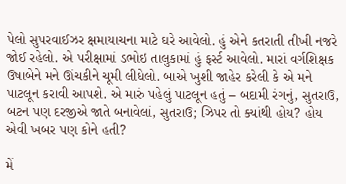પેલો સુપરવાઈઝર ક્ષમાયાચના માટે ઘરે આવેલો. હું એને કતરાતી તીખી નજરે જોઈ રહેલો. એ પરીક્ષામાં ડભોઇ તાલુકામાં હું ફર્સ્ટ આવેલો. મારાં વર્ગશિક્ષક ઉષાબેને મને ઊંચકીને ચૂમી લીધેલો. બાએ ખુશી જાહેર કરેલી કે એ મને પાટલૂન કરાવી આપશે. એ મારું પહેલું પાટલૂન હતું – બદામી રંગનું, સુતરાઉ, બટન પણ દરજીએ જાતે બનાવેલાં, સુતરાઉ; ઝિપર તો ક્યાંથી હોય? હોય એવી ખબર પણ કોને હતી?

મેં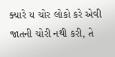ક્યારે ય ચોર લોકો કરે એવી જાતની ચોરી નથી કરી, તે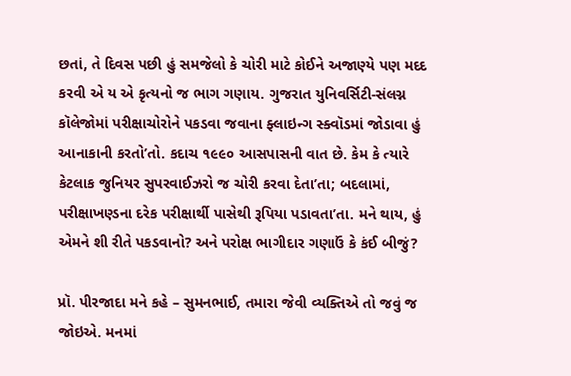છતાં, તે દિવસ પછી હું સમજેલો કે ચોરી માટે કોઈને અજાણ્યે પણ મદદ કરવી એ ય એ કૃત્યનો જ ભાગ ગણાય. ગુજરાત યુનિવર્સિટી-સંલગ્ન કૉલેજોમાં પરીક્ષાચોરોને પકડવા જવાના ફ્લાઇન્ગ સ્ક્વૉડમાં જોડાવા હું આનાકાની કરતો’તો. કદાચ ૧૯૯૦ આસપાસની વાત છે. કેમ કે ત્યારે કેટલાક જુનિયર સુપરવાઈઝરો જ ચોરી કરવા દેતા’તા; બદલામાં, પરીક્ષાખણ્ડના દરેક પરીક્ષાર્થી પાસેથી રૂપિયા પડાવતા’તા. મને થાય, હું એમને શી રીતે પકડવાનો? અને પરોક્ષ ભાગીદાર ગણાઉં કે કંઈ બીજું?

પ્રૉ. પીરજાદા મને કહે – સુમનભાઈ, તમારા જેવી વ્યક્તિએ તો જવું જ જોઇએ. મનમાં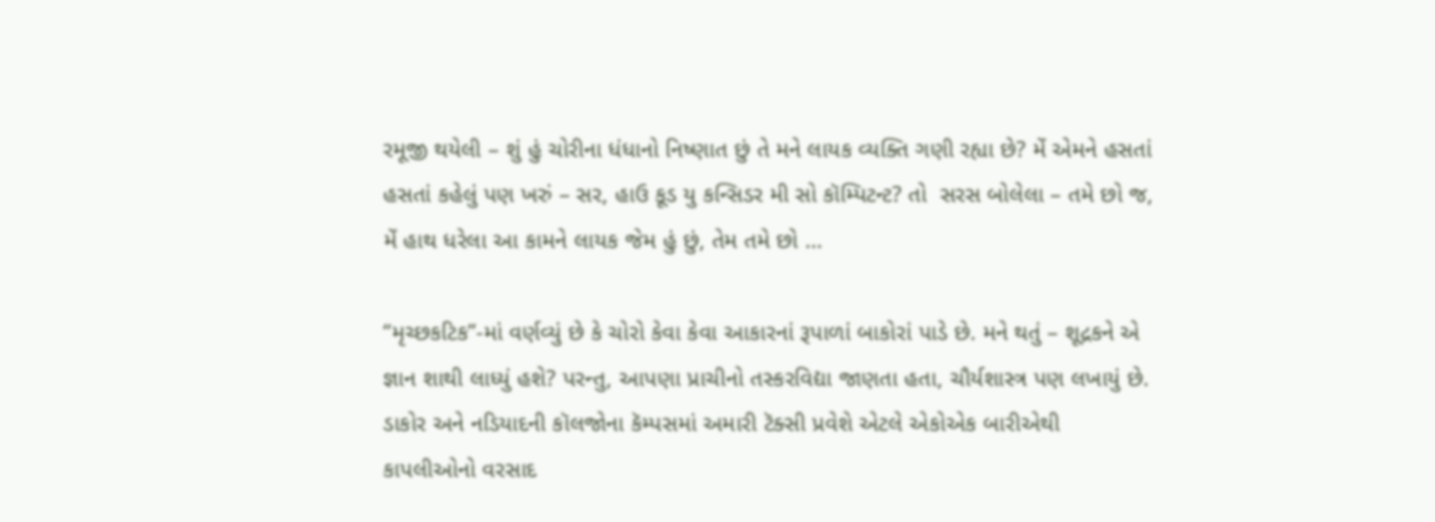રમૂજી થયેલી – શું હું ચોરીના ધંધાનો નિષ્ણાત છું તે મને લાયક વ્યક્તિ ગણી રહ્યા છે? મેં એમને હસતાં હસતાં કહેલું પણ ખરું – સર, હાઉ કૂડ યુ કન્સિડર મી સો કૉમ્પિટન્ટ? તો  સરસ બોલેલા – તમે છો જ, મેં હાથ ધરેલા આ કામને લાયક જેમ હું છું, તેમ તમે છો …

“મૃચ્છકટિક”-માં વર્ણવ્યું છે કે ચોરો કેવા કેવા આકારનાં રૂપાળાં બાકોરાં પાડે છે. મને થતું – શૂદ્રકને એ જ્ઞાન શાથી લાધ્યું હશે? પરન્તુ, આપણા પ્રાચીનો તસ્કરવિદ્યા જાણતા હતા, ચૌર્યશાસ્ત્ર પણ લખાયું છે. ડાકોર અને નડિયાદની કૉલજોના કૅમ્પસમાં અમારી ટૅક્સી પ્રવેશે એટલે એકોએક બારીએથી કાપલીઓનો વરસાદ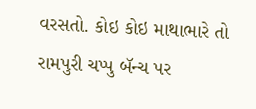વરસતો. કોઇ કોઇ માથાભારે તો રામપુરી ચપ્પુ બૅન્ચ પર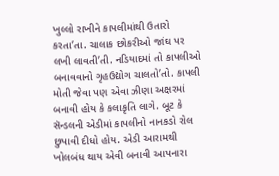ખુલ્લો રાખીને કાપલીમાંથી ઉતારો કરતા’તા. ચાલાક છોકરીઓ જાંઘ પર લખી લાવતી’તી. નડિયાદમાં તો કાપલીઓ બનાવવાનો ગૃહઉદ્યોગ ચાલતો’તો. કાપલી મોતી જેવા પણ એવા ઝીણા અક્ષરમાં બનાવી હોય કે કલાકૃતિ લાગે. બૂટ કે સૅન્ડલની એડીમાં કાપલીનો નાનકડો રોલ છુપાવી દીધો હોય. એડી આરામથી ખોલબંધ થાય એવી બનાવી આપનારા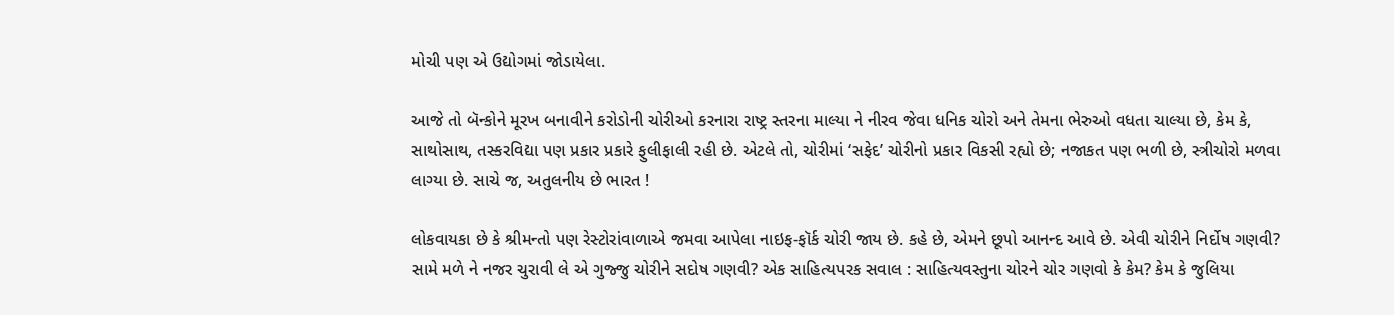મોચી પણ એ ઉદ્યોગમાં જોડાયેલા.

આજે તો બૅન્કોને મૂરખ બનાવીને કરોડોની ચોરીઓ કરનારા રાષ્ટ્ર સ્તરના માલ્યા ને નીરવ જેવા ધનિક ચોરો અને તેમના ભેરુઓ વધતા ચાલ્યા છે, કેમ કે, સાથોસાથ, તસ્કરવિદ્યા પણ પ્રકાર પ્રકારે ફુલીફાલી રહી છે. એટલે તો, ચોરીમાં ‘સફેદ’ ચોરીનો પ્રકાર વિકસી રહ્યો છે; નજાકત પણ ભળી છે, સ્ત્રીચોરો મળવા લાગ્યા છે. સાચે જ, અતુલનીય છે ભારત !

લોકવાયકા છે કે શ્રીમન્તો પણ રેસ્ટોરાંવાળાએ જમવા આપેલા નાઇફ-ફૉર્ક ચોરી જાય છે. કહે છે, એમને છૂપો આનન્દ આવે છે. એવી ચોરીને નિર્દોષ ગણવી? સામે મળે ને નજર ચુરાવી લે એ ગુજ્જુ ચોરીને સદોષ ગણવી? એક સાહિત્યપરક સવાલ : સાહિત્યવસ્તુના ચોરને ચોર ગણવો કે કેમ? કેમ કે જુલિયા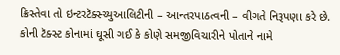ક્રિસ્તેવા તો ઇન્ટરટૅક્સ્ચ્યુઆલિટીની – આન્તરપાઠત્વની – વીગતે નિરૂપણા કરે છે. કોની ટૅક્સ્ટ કોનામાં ઘૂસી ગઈ કે કોણે સમજીવિચારીને પોતાને નામે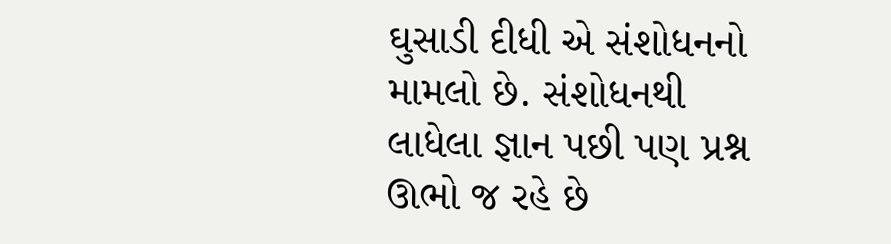ઘુસાડી દીધી એ સંશોધનનો મામલો છે. સંશોધનથી લાધેલા જ્ઞાન પછી પણ પ્રશ્ન ઊભો જ રહે છે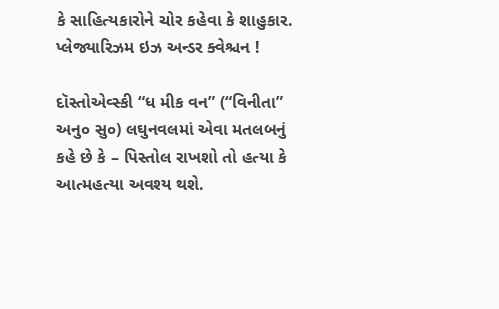કે સાહિત્યકારોને ચોર કહેવા કે શાહુકાર. પ્લેજ્યારિઝમ ઇઝ અન્ડર ક્વેશ્ચન !

દૉસ્તોએવ્સ્કી “ધ મીક વન” (“વિનીતા” અનુ૦ સુ૦) લઘુનવલમાં એવા મતલબનું કહે છે કે – પિસ્તોલ રાખશો તો હત્યા કે આત્મહત્યા અવશ્ય થશે.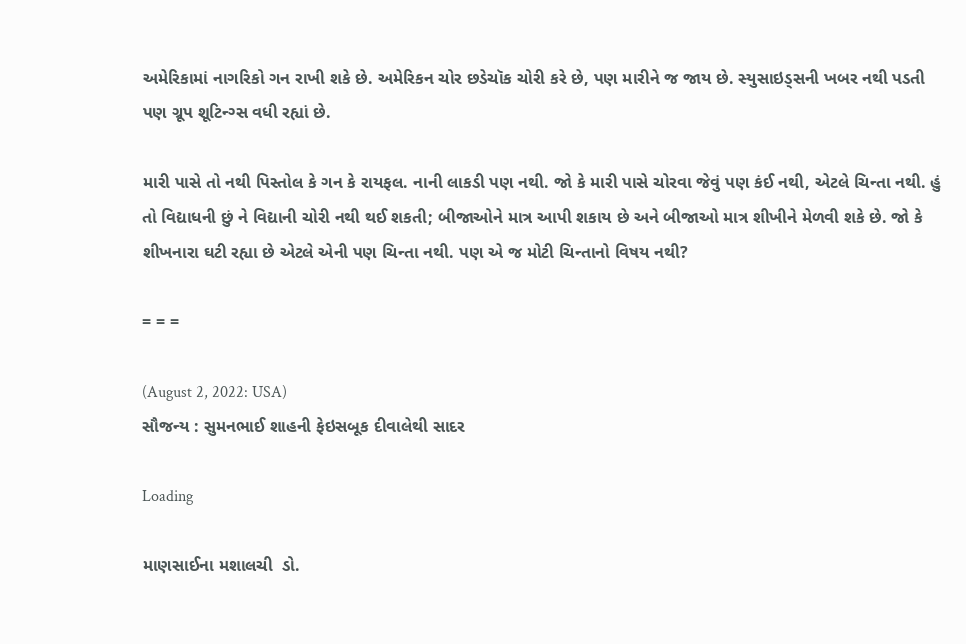અમેરિકામાં નાગરિકો ગન રાખી શકે છે. અમેરિકન ચોર છડેચૉક ચોરી કરે છે, પણ મારીને જ જાય છે. સ્યુસાઇડ્સની ખબર નથી પડતી પણ ગ્રૂપ શૂટિન્ગ્સ વધી રહ્યાં છે.

મારી પાસે તો નથી પિસ્તોલ કે ગન કે રાયફલ. નાની લાકડી પણ નથી. જો કે મારી પાસે ચોરવા જેવું પણ કંઈ નથી, એટલે ચિન્તા નથી. હું તો વિદ્યાધની છું ને વિદ્યાની ચોરી નથી થઈ શકતી; બીજાઓને માત્ર આપી શકાય છે અને બીજાઓ માત્ર શીખીને મેળવી શકે છે. જો કે શીખનારા ઘટી રહ્યા છે એટલે એની પણ ચિન્તા નથી. પણ એ જ મોટી ચિન્તાનો વિષય નથી?

= = =

(August 2, 2022: USA)
સૌજન્ય : સુમનભાઈ શાહની ફેઇસબૂક દીવાલેથી સાદર

Loading

માણસાઈના મશાલચી  ડો.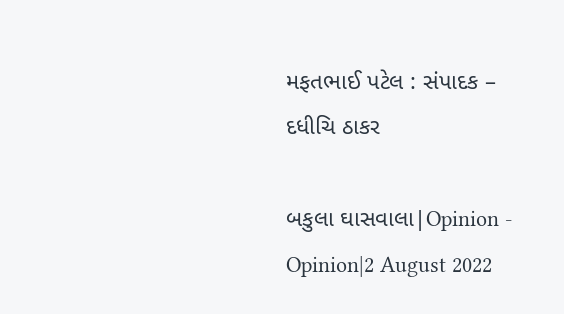મફતભાઈ પટેલ : સંપાદક – દધીચિ ઠાકર

બકુલા ઘાસવાલા|Opinion - Opinion|2 August 2022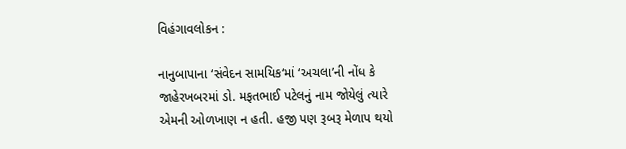વિહંગાવલોકન :

નાનુબાપાના ‘સંવેદન સામયિક‘માં ‘અચલા’ની નોંધ કે જાહેરખબરમાં ડો. મફતભાઈ પટેલનું નામ જોયેલું ત્યારે એમની ઓળખાણ ન હતી. હજી પણ રૂબરૂ મેળાપ થયો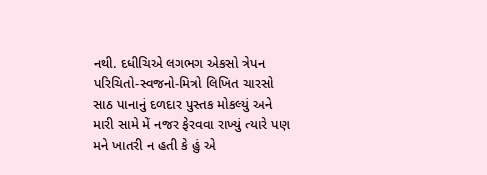નથી. દધીચિએ લગભગ એકસો ત્રેપન પરિચિતો-સ્વજનો-મિત્રો લિખિત ચારસો સાઠ પાનાનું દળદાર પુસ્તક મોકલ્યું અને મારી સામે મેં નજર ફેરવવા રાખ્યું ત્યારે પણ મને ખાતરી ન હતી કે હું એ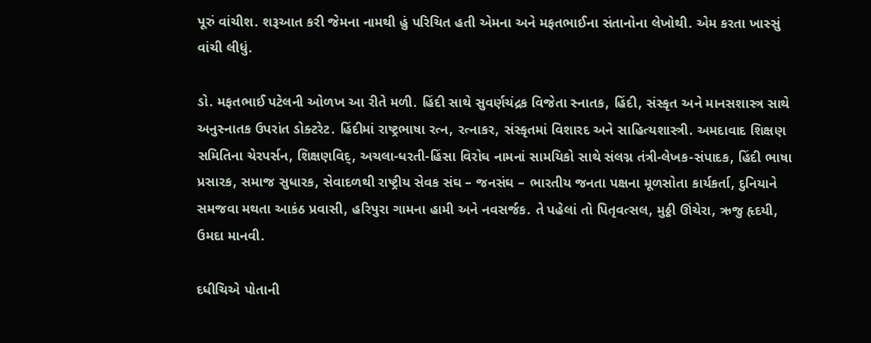પૂરું વાંચીશ. શરૂઆત કરી જેમના નામથી હું પરિચિત હતી એમના અને મફતભાઈના સંતાનોના લેખોથી. એમ કરતા ખાસ્સું વાંચી લીધું.

ડો. મફતભાઈ પટેલની ઓળખ આ રીતે મળી. હિંદી સાથે સુવર્ણચંદ્રક વિજેતા સ્નાતક, હિંદી, સંસ્કૃત અને માનસશાસ્ત્ર સાથે અનુસ્નાતક ઉપરાંત ડોક્ટરેટ. હિંદીમાં રાષ્ટ્રભાષા રત્ન, રત્નાકર, સંસ્કૃતમાં વિશારદ અને સાહિત્યશાસ્ત્રી. અમદાવાદ શિક્ષણ સમિતિના ચેરપર્સન, શિક્ષણવિદ્, અચલા-ધરતી-હિંસા વિરોધ નામનાં સામયિકો સાથે સંલગ્ન તંત્રી-લેખક-સંપાદક, હિંદી ભાષા પ્રસારક, સમાજ સુધારક, સેવાદળથી રાષ્ટ્રીય સેવક સંઘ – જનસંઘ – ભારતીય જનતા પક્ષના મૂળસોતા કાર્યકર્તા, દુનિયાને સમજવા મથતા આકંઠ પ્રવાસી, હરિપુરા ગામના હામી અને નવસર્જક. તે પહેલાં તો પિતૃવત્સલ, મુઠ્ઠી ઊંચેરા, ઋજુ હૃદયી, ઉમદા માનવી.

દધીચિએ પોતાની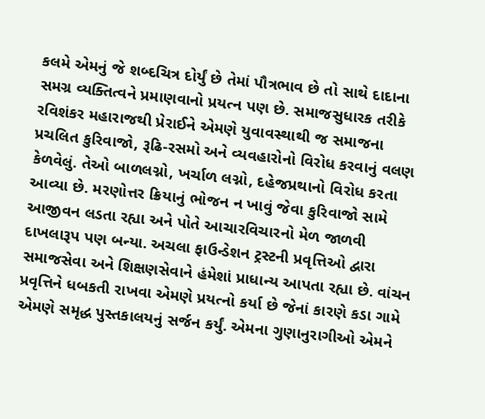કલમે એમનું જે શબ્દચિત્ર દોર્યું છે તેમાં પૌત્રભાવ છે તો સાથે દાદાના સમગ્ર વ્યક્તિત્વને પ્રમાણવાનો પ્રયત્ન પણ છે. સમાજસુધારક તરીકે રવિશંકર મહારાજથી પ્રેરાઈને એમણે યુવાવસ્થાથી જ સમાજના પ્રચલિત કુરિવાજો, રૂઢિ-રસમો અને વ્યવહારોનો વિરોધ કરવાનું વલણ કેળવેલું. તેઓ બાળલગ્નો, ખર્ચાળ લગ્નો, દહેજપ્રથાનો વિરોધ કરતા આવ્યા છે. મરણોત્તર ક્રિયાનું ભોજન ન ખાવું જેવા કુરિવાજો સામે આજીવન લડતા રહ્યા અને પોતે આચારવિચારનો મેળ જાળવી દાખલારૂપ પણ બન્યા. અચલા ફાઉન્ડેશન ટ્રસ્ટની પ્રવૃત્તિઓ દ્વારા સમાજસેવા અને શિક્ષણસેવાને હંમેશાં પ્રાધાન્ય આપતા રહ્યા છે. વાંચન પ્રવૃત્તિને ધબકતી રાખવા એમણે પ્રયત્નો કર્યા છે જેનાં કારણે કડા ગામે એમણે સમૃદ્ધ પુસ્તકાલયનું સર્જન કર્યું. એમના ગુણાનુરાગીઓ એમને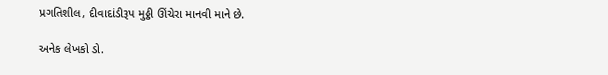પ્રગતિશીલ, દીવાદાંડીરૂપ મુઠ્ઠી ઊંચેરા માનવી માને છે.

અનેક લેખકો ડો.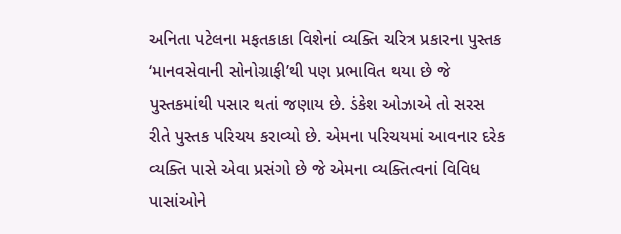અનિતા પટેલના મફતકાકા વિશેનાં વ્યક્તિ ચરિત્ર પ્રકારના પુસ્તક ‘માનવસેવાની સોનોગ્રાફી’થી પણ પ્રભાવિત થયા છે જે પુસ્તકમાંથી પસાર થતાં જણાય છે. ડંકેશ ઓઝાએ તો સરસ રીતે પુસ્તક પરિચય કરાવ્યો છે. એમના પરિચયમાં આવનાર દરેક વ્યક્તિ પાસે એવા પ્રસંગો છે જે એમના વ્યક્તિત્વનાં વિવિધ પાસાંઓને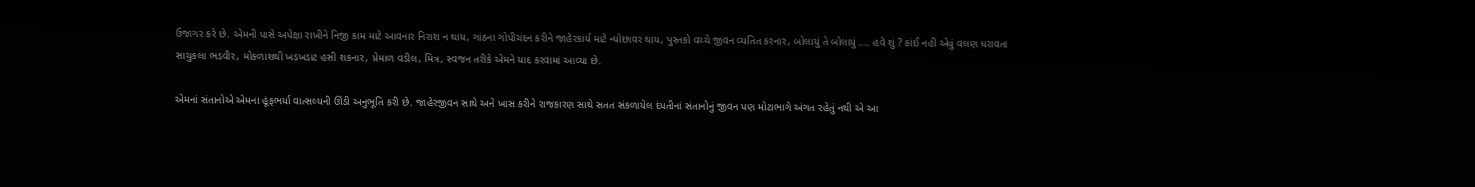ઉજાગર કરે છે. એમની પાસે અપેક્ષા રાખીને નિજી કામ માટે આવનાર નિરાશ ન થાય, ગાંઠના ગોપીચંદન કરીને જાહેરકાર્ય માટે ન્યોછાવર થાય, પુસ્તકો વચ્ચે જીવન વ્યતિત કરનાર, બોલાયું તે બોલાયું …. હવે શું ? કાંઈ નહીં એવું વલણ ધરાવતા સાચુકલા ભડવીર, મોકળાશથી ખડખડાટ હસી શકનાર, પ્રેમાળ વડીલ, મિત્ર, સ્વજન તરીકે એમને યાદ કરવામાં આવ્યા છે.

એમનાં સંતાનોએ એમના હૂંફભર્યા વાત્સલ્યની ઊંડી અનુભૂતિ કરી છે. જાહેરજીવન સાથે અને ખાસ કરીને રાજકારણ સાથે સતત સંકળાયેલ દંપતીનાં સંતાનોનું જીવન પણ મોટાભાગે અંગત રહેતું નથી એ આ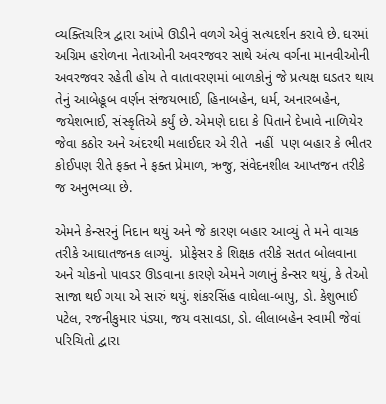વ્યક્તિચરિત્ર દ્વારા આંખે ઊડીને વળગે એવું સત્યદર્શન કરાવે છે. ઘરમાં અગ્રિમ હરોળના નેતાઓની અવરજવર સાથે અંત્ય વર્ગના માનવીઓની અવરજવર રહેતી હોય તે વાતાવરણમાં બાળકોનું જે પ્રત્યક્ષ ઘડતર થાય તેનું આબેહૂબ વર્ણન સંજયભાઈ, હિનાબહેન, ધર્મ, અનારબહેન, જયેશભાઈ, સંસ્કૃતિએ કર્યું છે. એમણે દાદા કે પિતાને દેખાવે નાળિયેર જેવા કઠોર અને અંદરથી મલાઈદાર એ રીતે  નહીં  પણ બહાર કે ભીતર કોઈપણ રીતે ફક્ત ને ફક્ત પ્રેમાળ, ઋજુ, સંવેદનશીલ આપ્તજન તરીકે જ અનુભવ્યા છે.

એમને કેન્સરનું નિદાન થયું અને જે કારણ બહાર આવ્યું તે મને વાચક તરીકે આઘાતજનક લાગ્યું.  પ્રોફેસર કે શિક્ષક તરીકે સતત બોલવાના અને ચોકનો પાવડર ઊડવાના કારણે એમને ગળાનું કેન્સર થયું, કે તેઓ સાજા થઈ ગયા એ સારું થયું. શંકરસિંહ વાઘેલા-બાપુ, ડો. કેશુભાઈ પટેલ, રજનીકુમાર પંડ્યા, જય વસાવડા, ડો. લીલાબહેન સ્વામી જેવાં પરિચિતો દ્વારા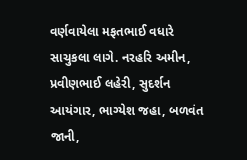વર્ણવાયેલા મફતભાઈ વધારે સાચુકલા લાગે. નરહરિ અમીન, પ્રવીણભાઈ લહેરી, સુદર્શન આયંગાર, ભાગ્યેશ જહા, બળવંત જાની,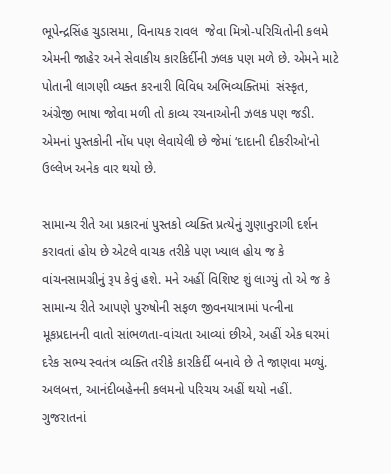ભૂપેન્દ્રસિંહ ચુડાસમા, વિનાયક રાવલ  જેવા મિત્રો-પરિચિતોની કલમે એમની જાહેર અને સેવાકીય કારકિર્દીની ઝલક પણ મળે છે. એમને માટે પોતાની લાગણી વ્યક્ત કરનારી વિવિધ અભિવ્યક્તિમાં  સંસ્કૃત, અંગ્રેજી ભાષા જોવા મળી તો કાવ્ય રચનાઓની ઝલક પણ જડી. એમનાં પુસ્તકોની નોંધ પણ લેવાયેલી છે જેમાં ‘દાદાની દીકરીઓ‘નો ઉલ્લેખ અનેક વાર થયો છે.

સામાન્ય રીતે આ પ્રકારનાં પુસ્તકો વ્યક્તિ પ્રત્યેનું ગુણાનુરાગી દર્શન કરાવતાં હોય છે એટલે વાચક તરીકે પણ ખ્યાલ હોય જ કે વાંચનસામગ્રીનું રૂપ કેવું હશે. મને અહીં વિશિષ્ટ શું લાગ્યું તો એ જ કે સામાન્ય રીતે આપણે પુરુષોની સફળ જીવનયાત્રામાં પત્નીના મૂકપ્રદાનની વાતો સાંભળતા-વાંચતા આવ્યાં છીએ, અહીં એક ઘરમાં દરેક સભ્ય સ્વતંત્ર વ્યક્તિ તરીકે કારકિર્દી બનાવે છે તે જાણવા મળ્યું. અલબત્ત, આનંદીબહેનની કલમનો પરિચય અહીં થયો નહીં. ગુજરાતનાં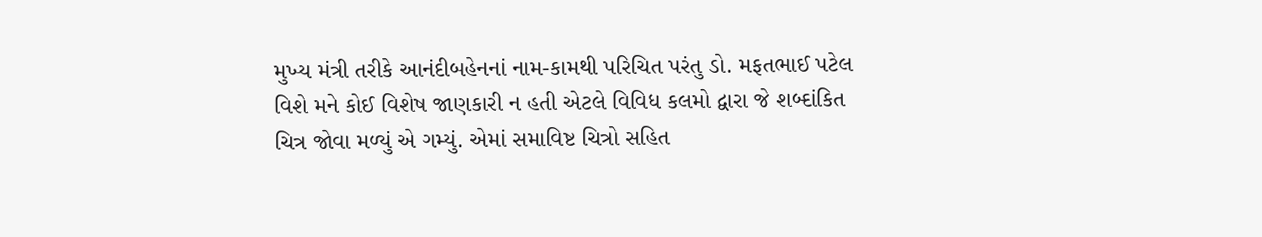મુખ્ય મંત્રી તરીકે આનંદીબહેનનાં નામ-કામથી પરિચિત પરંતુ ડો. મફતભાઈ પટેલ વિશે મને કોઈ વિશેષ જાણકારી ન હતી એટલે વિવિધ કલમો દ્વારા જે શબ્દાંકિત ચિત્ર જોવા મળ્યું એ ગમ્યું. એમાં સમાવિષ્ટ ચિત્રો સહિત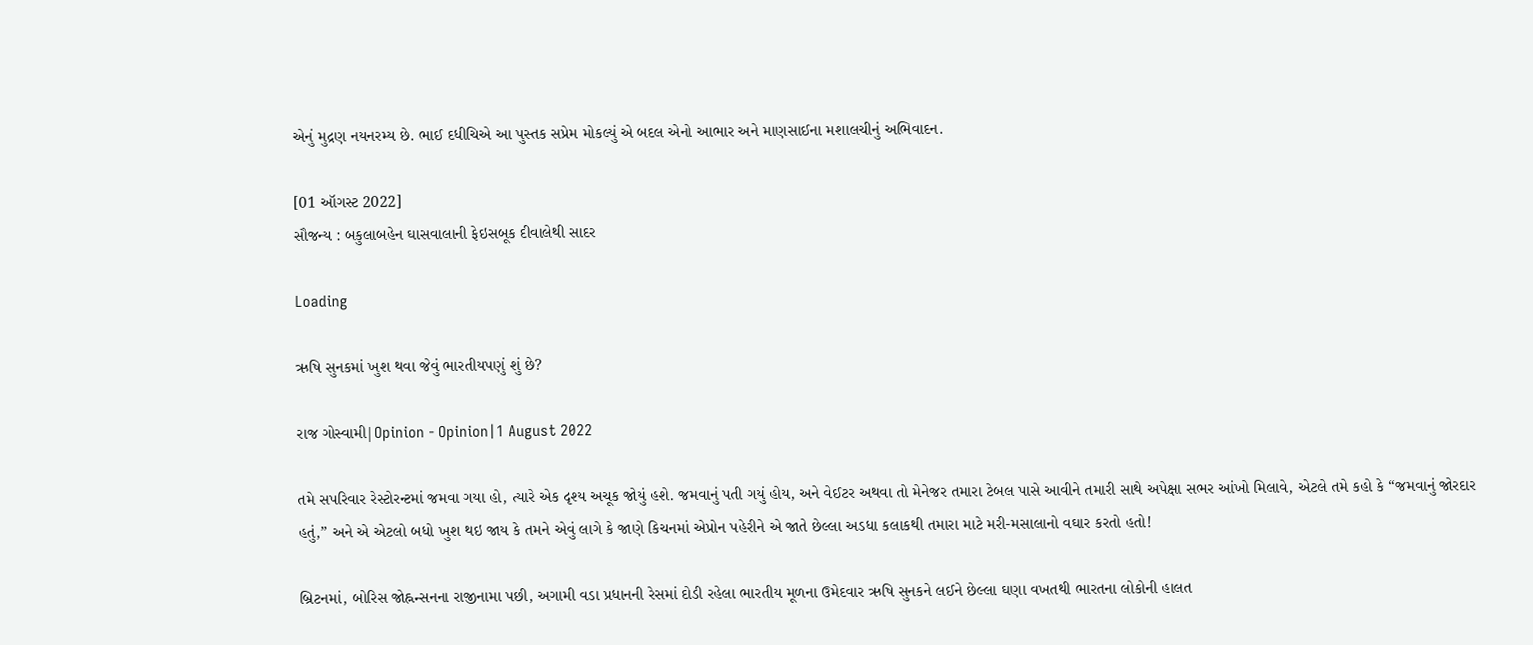એનું મુદ્રણ નયનરમ્ય છે. ભાઈ દધીચિએ આ પુસ્તક સપ્રેમ મોકલ્યું એ બદલ એનો આભાર અને માણસાઈના મશાલચીનું અભિવાદન.

[01 ઑગસ્ટ 2022]
સૌજન્ય : બકુલાબહેન ઘાસવાલાની ફેઇસબૂક દીવાલેથી સાદર

Loading

ઋષિ સુનકમાં ખુશ થવા જેવું ભારતીયપણું શું છે?

રાજ ગોસ્વામી|Opinion - Opinion|1 August 2022

તમે સપરિવાર રેસ્ટોરન્ટમાં જમવા ગયા હો, ત્યારે એક દૃશ્ય અચૂક જોયું હશે. જમવાનું પતી ગયું હોય, અને વેઈટર અથવા તો મેનેજર તમારા ટેબલ પાસે આવીને તમારી સાથે અપેક્ષા સભર આંખો મિલાવે, એટલે તમે કહો કે “જમવાનું જોરદાર હતું,” અને એ એટલો બધો ખુશ થઇ જાય કે તમને એવું લાગે કે જાણે કિચનમાં એપ્રોન પહેરીને એ જાતે છેલ્લા અડધા કલાકથી તમારા માટે મરી-મસાલાનો વઘાર કરતો હતો!

બ્રિટનમાં, બોરિસ જોહ્નન્સનના રાજીનામા પછી, અગામી વડા પ્રધાનની રેસમાં દોડી રહેલા ભારતીય મૂળના ઉમેદવાર ઋષિ સુનકને લઈને છેલ્લા ઘણા વખતથી ભારતના લોકોની હાલત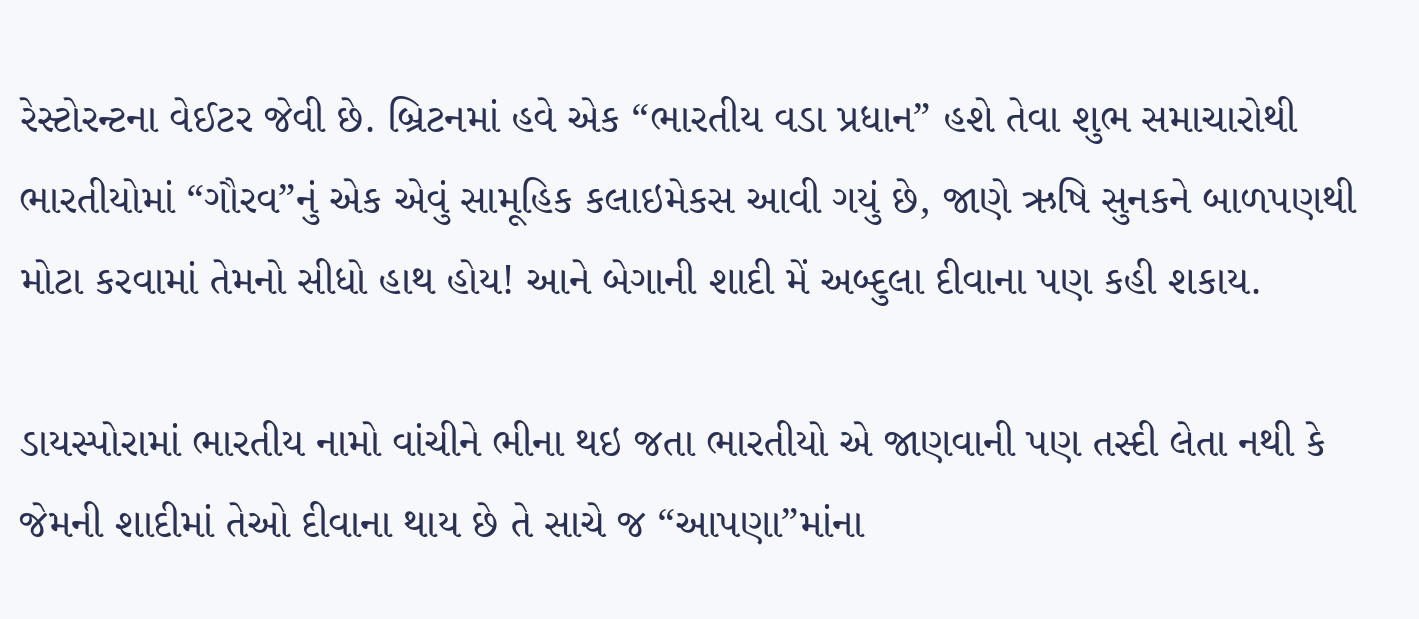રેસ્ટોરન્ટના વેઈટર જેવી છે. બ્રિટનમાં હવે એક “ભારતીય વડા પ્રધાન” હશે તેવા શુભ સમાચારોથી ભારતીયોમાં “ગૌરવ”નું એક એવું સામૂહિક કલાઇમેકસ આવી ગયું છે, જાણે ઋષિ સુનકને બાળપણથી મોટા કરવામાં તેમનો સીધો હાથ હોય! આને બેગાની શાદી મેં અબ્દુલા દીવાના પણ કહી શકાય.

ડાયસ્પોરામાં ભારતીય નામો વાંચીને ભીના થઇ જતા ભારતીયો એ જાણવાની પણ તસ્દી લેતા નથી કે જેમની શાદીમાં તેઓ દીવાના થાય છે તે સાચે જ “આપણા”માંના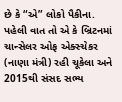છે કે “એ” લોકો પૈકીના. પહેલી વાત તો એ કે બ્રિટનમાં ચાન્સેલર ઓફ એક્સ્ચેકર (નાણા મંત્રી) રહી ચૂકેલા અને 2015થી સંસદ સભ્ય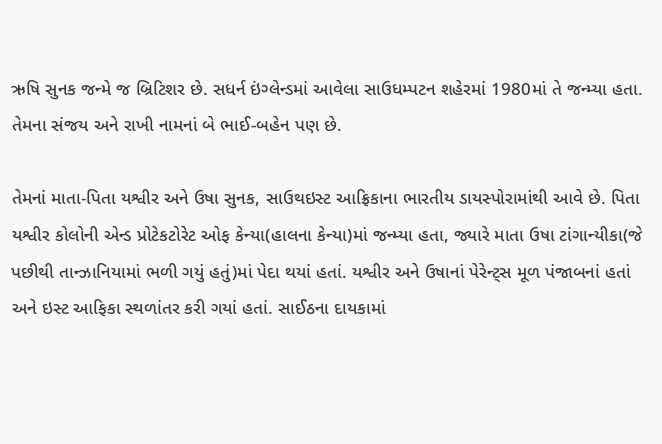ઋષિ સુનક જન્મે જ બ્રિટિશર છે. સધર્ન ઇંગ્લેન્ડમાં આવેલા સાઉધમ્પટન શહેરમાં 1980માં તે જન્મ્યા હતા. તેમના સંજય અને રાખી નામનાં બે ભાઈ-બહેન પણ છે.

તેમનાં માતા-પિતા યશ્વીર અને ઉષા સુનક, સાઉથઇસ્ટ આફ્રિકાના ભારતીય ડાયસ્પોરામાંથી આવે છે. પિતા યશ્વીર કોલોની એન્ડ પ્રોટેકટોરેટ ઓફ કેન્યા(હાલના કેન્યા)માં જન્મ્યા હતા, જ્યારે માતા ઉષા ટાંગાન્યીકા(જે પછીથી તાન્ઝાનિયામાં ભળી ગયું હતું)માં પેદા થયાં હતાં. યશ્વીર અને ઉષાનાં પેરેન્ટ્સ મૂળ પંજાબનાં હતાં અને ઇસ્ટ આફિકા સ્થળાંતર કરી ગયાં હતાં. સાઈઠના દાયકામાં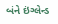બંને ઇંગ્લેન્ડ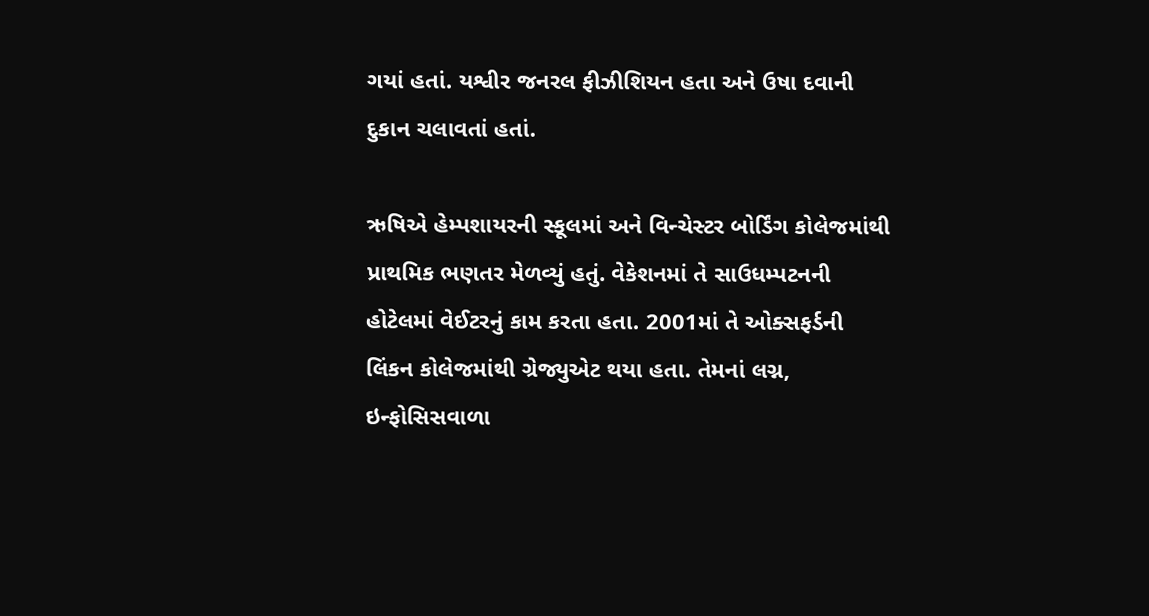ગયાં હતાં. યશ્વીર જનરલ ફીઝીશિયન હતા અને ઉષા દવાની દુકાન ચલાવતાં હતાં.

ઋષિએ હેમ્પશાયરની સ્કૂલમાં અને વિન્ચેસ્ટર બોર્ડિંગ કોલેજમાંથી પ્રાથમિક ભણતર મેળવ્યું હતું. વેકેશનમાં તે સાઉધમ્પટનની હોટેલમાં વેઈટરનું કામ કરતા હતા. 2001માં તે ઓક્સફર્ડની લિંકન કોલેજમાંથી ગ્રેજ્યુએટ થયા હતા. તેમનાં લગ્ન, ઇન્ફોસિસવાળા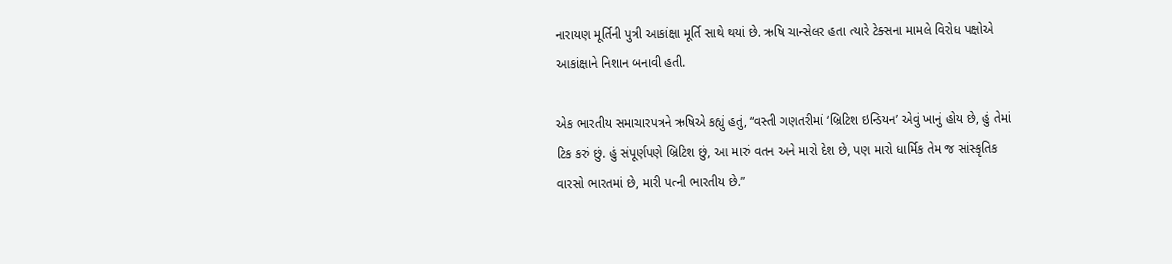નારાયણ મૂર્તિની પુત્રી આકાંક્ષા મૂર્તિ સાથે થયાં છે. ઋષિ ચાન્સેલર હતા ત્યારે ટેક્સના મામલે વિરોધ પક્ષોએ આકાંક્ષાને નિશાન બનાવી હતી.

એક ભારતીય સમાચારપત્રને ઋષિએ કહ્યું હતું, “વસ્તી ગણતરીમાં ‘બ્રિટિશ ઇન્ડિયન’ એવું ખાનું હોય છે, હું તેમાં ટિક કરું છું. હું સંપૂર્ણપણે બ્રિટિશ છું, આ મારું વતન અને મારો દેશ છે, પણ મારો ધાર્મિક તેમ જ સાંસ્કૃતિક વારસો ભારતમાં છે, મારી પત્ની ભારતીય છે.”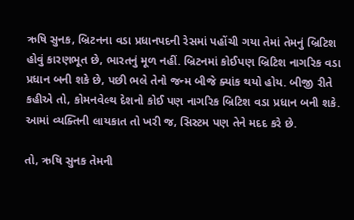ઋષિ સુનક, બ્રિટનના વડા પ્રધાનપદની રેસમાં પહોંચી ગયા તેમાં તેમનું બ્રિટિશ હોવું કારણભૂત છે, ભારતનું મૂળ નહીં. બ્રિટનમાં કોઈપણ બ્રિટિશ નાગરિક વડા પ્રધાન બની શકે છે, પછી ભલે તેનો જન્મ બીજે ક્યાંક થયો હોય. બીજી રીતે કહીએ તો, કોમનવેલ્થ દેશનો કોઈ પણ નાગરિક બ્રિટિશ વડા પ્રધાન બની શકે. આમાં વ્યક્તિની લાયકાત તો ખરી જ, સિસ્ટમ પણ તેને મદદ કરે છે.

તો, ઋષિ સુનક તેમની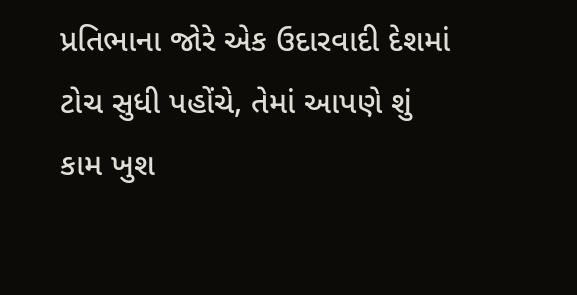પ્રતિભાના જોરે એક ઉદારવાદી દેશમાં ટોચ સુધી પહોંચે, તેમાં આપણે શું કામ ખુશ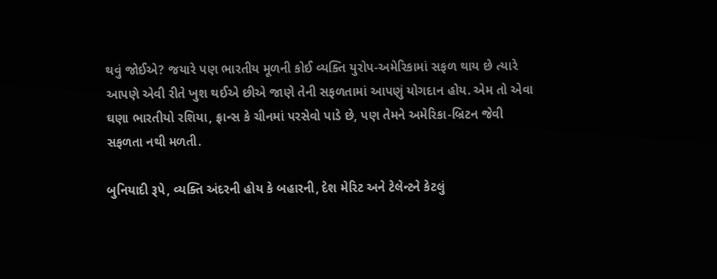થવું જોઈએ? જયારે પણ ભારતીય મૂળની કોઈ વ્યક્તિ યુરોપ-અમેરિકામાં સફળ થાય છે ત્યારે આપણે એવી રીતે ખુશ થઈએ છીએ જાણે તેની સફળતામાં આપણું યોગદાન હોય. એમ તો એવા ઘણા ભારતીયો રશિયા, ફ્રાન્સ કે ચીનમાં પરસેવો પાડે છે, પણ તેમને અમેરિકા-બ્રિટન જેવી સફળતા નથી મળતી.

બુનિયાદી રૂપે, વ્યક્તિ અંદરની હોય કે બહારની, દેશ મેરિટ અને ટેલેન્ટને કેટલું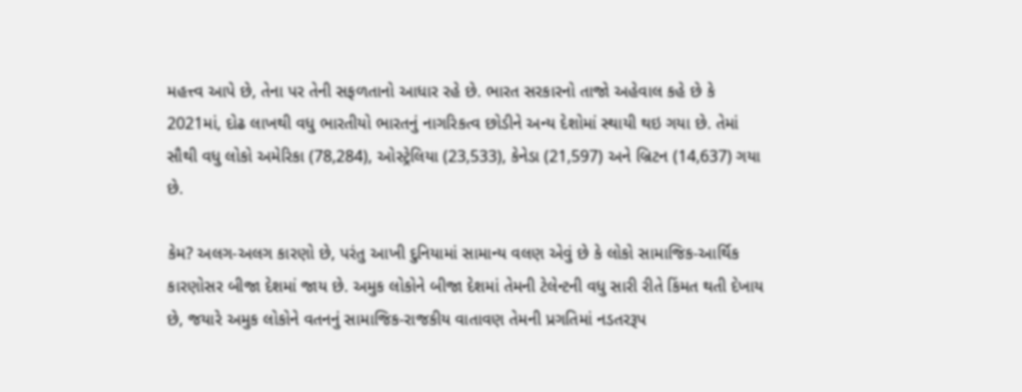મહત્ત્વ આપે છે, તેના પર તેની સફળતાનો આધાર રહે છે. ભારત સરકારનો તાજો અહેવાલ કહે છે કે 2021માં, દોઢ લાખથી વધુ ભારતીયો ભારતનું નાગરિકત્વ છોડીને અન્ય દેશોમાં સ્થાયી થઇ ગયા છે. તેમાં સૌથી વધુ લોકો અમેરિકા (78,284), ઓસ્ટ્રેલિયા (23,533), કેનેડા (21,597) અને બ્રિટન (14,637) ગયા છે.

કેમ? અલગ-અલગ કારણો છે, પરંતુ આખી દુનિયામાં સામાન્ય વલણ એવું છે કે લોકો સામાજિક-આર્થિક કારણોસર બીજા દેશમાં જાય છે. અમુક લોકોને બીજા દેશમાં તેમની ટેલેન્ટની વધુ સારી રીતે કિંમત થતી દેખાય છે, જયારે અમુક લોકોને વતનનું સામાજિક-રાજકીય વાતાવણ તેમની પ્રગતિમાં નડતરરૂપ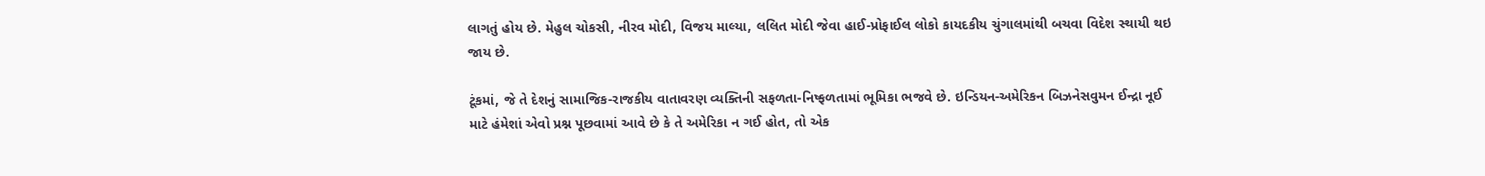લાગતું હોય છે. મેહુલ ચોકસી, નીરવ મોદી, વિજય માલ્યા, લલિત મોદી જેવા હાઈ-પ્રોફાઈલ લોકો કાયદકીય ચુંગાલમાંથી બચવા વિદેશ સ્થાયી થઇ જાય છે.

ટૂંકમાં, જે તે દેશનું સામાજિક-રાજકીય વાતાવરણ વ્યક્તિની સફળતા-નિષ્ફળતામાં ભૂમિકા ભજવે છે. ઇન્ડિયન-અમેરિકન બિઝનેસવુમન ઈન્દ્રા નૂઈ માટે હંમેશાં એવો પ્રશ્ન પૂછવામાં આવે છે કે તે અમેરિકા ન ગઈ હોત, તો એક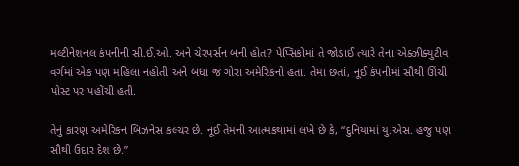મલ્ટીનેશનલ કંપનીની સી.ઈ.ઓ. અને ચેરપર્સન બની હોત? પેપ્સિકોમાં તે જોડાઈ ત્યારે તેના એક્ઝીક્યુટીવ વર્ગમાં એક પણ મહિલા નહોતી અને બધા જ ગોરા અમેરિકનો હતા. તેમા છતાં, નૂઈ કંપનીમાં સૌથી ઊંચી પોસ્ટ પર પહોંચી હતી.

તેનું કારણ અમેરિકન બિઝનેસ કલ્ચર છે. નૂઈ તેમની આત્મકથામાં લખે છે કે, “દુનિયામાં યુ.એસ. હજુ પણ સૌથી ઉદાર દેશ છે.”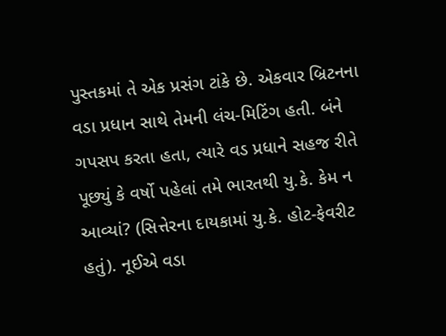પુસ્તકમાં તે એક પ્રસંગ ટાંકે છે. એકવાર બ્રિટનના વડા પ્રધાન સાથે તેમની લંચ-મિટિંગ હતી. બંને ગપસપ કરતા હતા, ત્યારે વડ પ્રધાને સહજ રીતે પૂછ્યું કે વર્ષો પહેલાં તમે ભારતથી યુ.કે. કેમ ન આવ્યાં? (સિત્તેરના દાયકામાં યુ.કે. હોટ-ફેવરીટ હતું). નૂઈએ વડા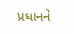પ્રધાનને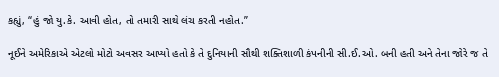કહ્યું, “હું જો યુ.કે. આવી હોત, તો તમારી સાથે લંચ કરતી નહોત.”

નૂઈને અમેરિકાએ એટલો મોટો અવસર આપ્યો હતો કે તે દુનિયાની સૌથી શક્તિશાળી કંપનીની સી.ઈ.ઓ. બની હતી અને તેના જોરે જ તે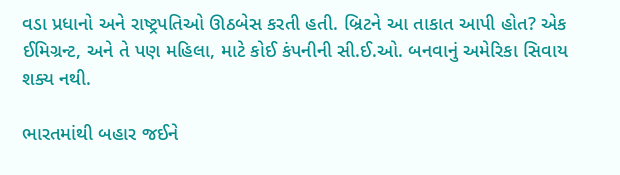વડા પ્રધાનો અને રાષ્ટ્રપતિઓ ઊઠબેસ કરતી હતી. બ્રિટને આ તાકાત આપી હોત? એક ઈમિગ્રન્ટ, અને તે પણ મહિલા, માટે કોઈ કંપનીની સી.ઈ.ઓ. બનવાનું અમેરિકા સિવાય શક્ય નથી.

ભારતમાંથી બહાર જઈને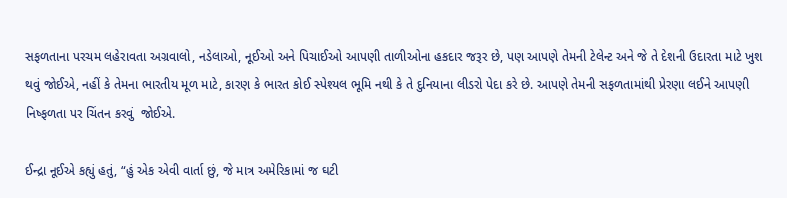સફળતાના પરચમ લહેરાવતા અગ્રવાલો, નડેલાઓ, નૂઈઓ અને પિચાઈઓ આપણી તાળીઓના હકદાર જરૂર છે, પણ આપણે તેમની ટેલેન્ટ અને જે તે દેશની ઉદારતા માટે ખુશ થવું જોઈએ, નહીં કે તેમના ભારતીય મૂળ માટે, કારણ કે ભારત કોઈ સ્પેશ્યલ ભૂમિ નથી કે તે દુનિયાના લીડરો પેદા કરે છે. આપણે તેમની સફળતામાંથી પ્રેરણા લઈને આપણી નિષ્ફળતા પર ચિંતન કરવું  જોઈએ.

ઈન્દ્રા નૂઈએ કહ્યું હતું, “હું એક એવી વાર્તા છું, જે માત્ર અમેરિકામાં જ ઘટી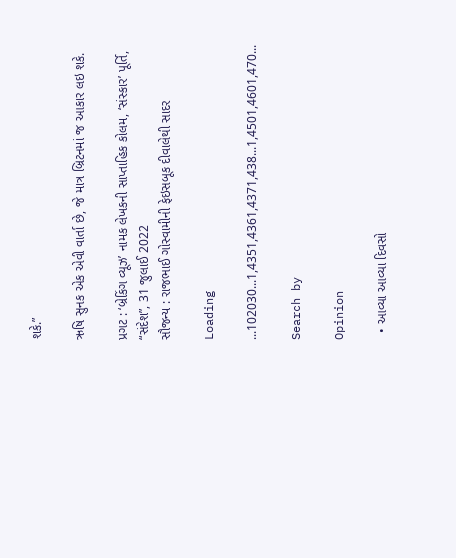શકે.”

ઋષિ સુનક એક એવી વાર્તા છે, જે માત્ર બ્રિટનમાં જ આકાર લઇ શકે.

પ્રગટ : ‘બ્રેકિંગ વ્યૂઝ’ નામક લેખકની સાપ્તાહિક કોલમ, ‘સંસ્કાર’ પૂર્તિ, “સંદેશ”, 31 જુલાઈ 2022
સૌજન્ય : રાજભાઈ ગોસ્વામીની ફેઇસબૂક દીવાલેથી સાદર

Loading

...102030...1,4351,4361,4371,438...1,4501,4601,470...

Search by

Opinion

  • આવ્યા આવ્યા દિવસો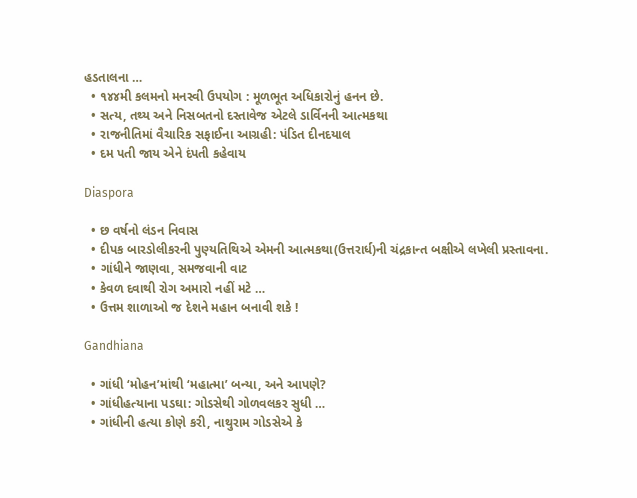હડતાલના …
  • ૧૪૪મી કલમનો મનસ્વી ઉપયોગ : મૂળભૂત અધિકારોનું હનન છે.
  • સત્ય, તથ્ય અને નિસબતનો દસ્તાવેજ એટલે ડાર્વિનની આત્મકથા
  • રાજનીતિમાં વૈચારિક સફાઈના આગ્રહી: પંડિત દીનદયાલ
  • દમ પતી જાય એને દંપતી કહેવાય

Diaspora

  • છ વર્ષનો લંડન નિવાસ
  • દીપક બારડોલીકરની પુણ્યતિથિએ એમની આત્મકથા(ઉત્તરાર્ધ)ની ચંદ્રકાન્ત બક્ષીએ લખેલી પ્રસ્તાવના.
  • ગાંધીને જાણવા, સમજવાની વાટ
  • કેવળ દવાથી રોગ અમારો નહીં મટે …
  • ઉત્તમ શાળાઓ જ દેશને મહાન બનાવી શકે !

Gandhiana

  • ગાંધી ‘મોહન’માંથી ‘મહાત્મા’ બન્યા, અને આપણે?
  • ગાંધીહત્યાના પડઘા: ગોડસેથી ગોળવલકર સુધી …
  • ગાંધીની હત્યા કોણે કરી, નાથુરામ ગોડસેએ કે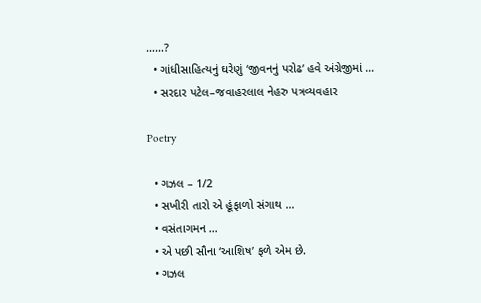……?
  • ગાંધીસાહિત્યનું ઘરેણું ‘જીવનનું પરોઢ’ હવે અંગ્રેજીમાં …
  • સરદાર પટેલ–જવાહરલાલ નેહરુ પત્રવ્યવહાર

Poetry

  • ગઝલ – 1/2
  • સખીરી તારો એ હૂંફાળો સંગાથ …
  • વસંતાગમન …
  • એ પછી સૌના ‘આશિષ’ ફળે એમ છે.
  • ગઝલ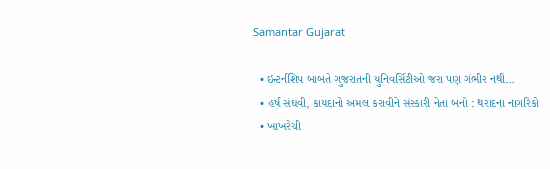Samantar Gujarat

  • ઇન્ટર્નશિપ બાબતે ગુજરાતની યુનિવર્સિટીઓ જરા પણ ગંભીર નથી…
  • હર્ષ સંઘવી, કાયદાનો અમલ કરાવીને સંસ્કારી નેતા બનો : થરાદના નાગરિકો
  • ખાખરેચી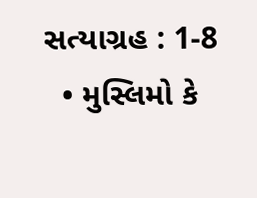સત્યાગ્રહ : 1-8
  • મુસ્લિમો કે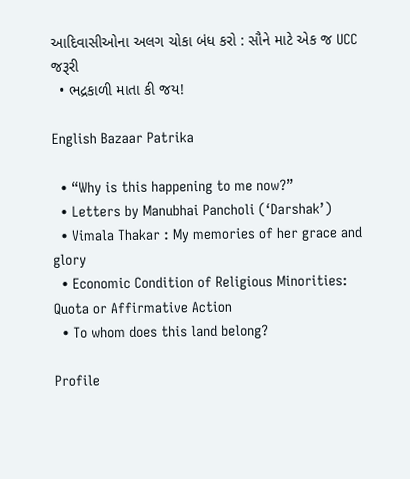આદિવાસીઓના અલગ ચોકા બંધ કરો : સૌને માટે એક જ UCC જરૂરી
  • ભદ્રકાળી માતા કી જય!

English Bazaar Patrika

  • “Why is this happening to me now?”
  • Letters by Manubhai Pancholi (‘Darshak’)
  • Vimala Thakar : My memories of her grace and glory
  • Economic Condition of Religious Minorities: Quota or Affirmative Action
  • To whom does this land belong?

Profile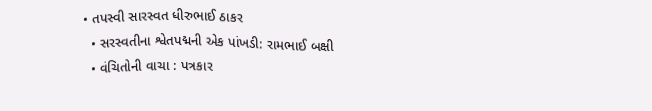• તપસ્વી સારસ્વત ધીરુભાઈ ઠાકર
  • સરસ્વતીના શ્વેતપદ્મની એક પાંખડી: રામભાઈ બક્ષી
  • વંચિતોની વાચા : પત્રકાર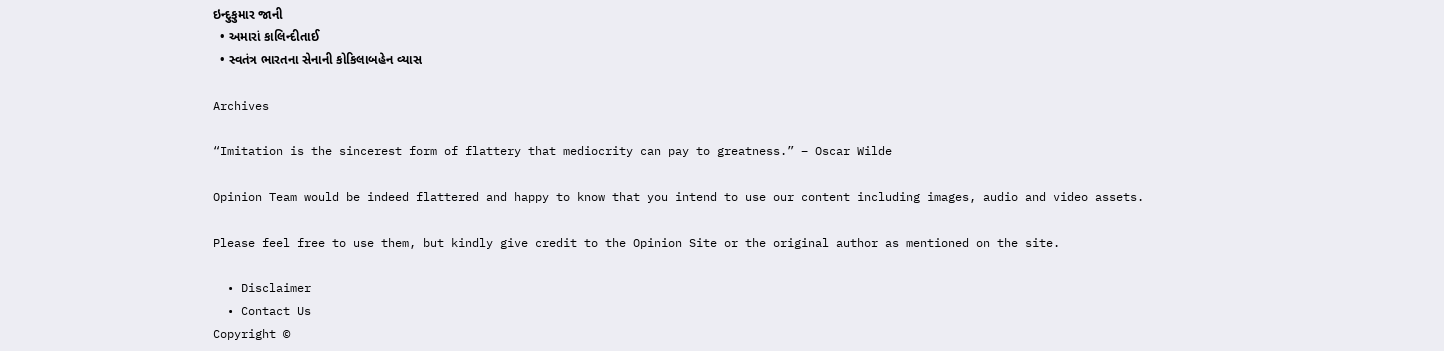ઇન્દુકુમાર જાની
  • અમારાં કાલિન્દીતાઈ
  • સ્વતંત્ર ભારતના સેનાની કોકિલાબહેન વ્યાસ

Archives

“Imitation is the sincerest form of flattery that mediocrity can pay to greatness.” – Oscar Wilde

Opinion Team would be indeed flattered and happy to know that you intend to use our content including images, audio and video assets.

Please feel free to use them, but kindly give credit to the Opinion Site or the original author as mentioned on the site.

  • Disclaimer
  • Contact Us
Copyright ©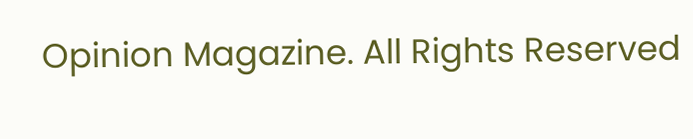Opinion Magazine. All Rights Reserved